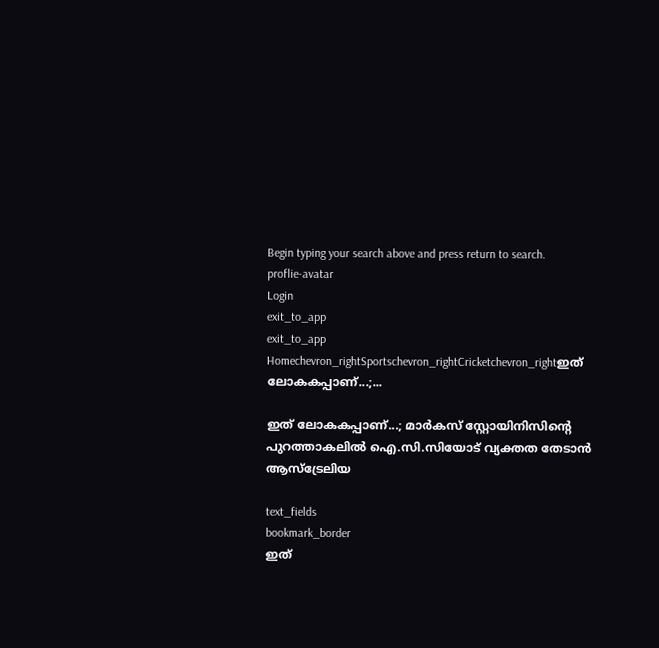Begin typing your search above and press return to search.
proflie-avatar
Login
exit_to_app
exit_to_app
Homechevron_rightSportschevron_rightCricketchevron_rightഇത് ലോകകപ്പാണ്...;...

ഇത് ലോകകപ്പാണ്...; മാർകസ് സ്റ്റോയിനിസിന്‍റെ പുറത്താകലിൽ ഐ.സി.സിയോട് വ്യക്തത തേടാൻ ആസ്ട്രേലിയ

text_fields
bookmark_border
ഇത്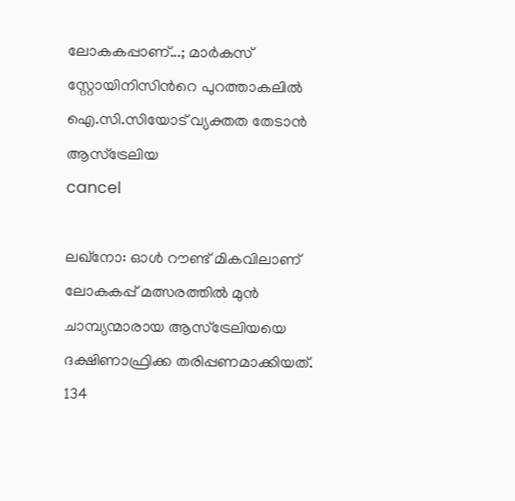ലോകകപ്പാണ്...; മാർകസ് സ്റ്റോയിനിസിന്‍റെ പുറത്താകലിൽ ഐ.സി.സിയോട് വ്യക്തത തേടാൻ ആസ്ട്രേലിയ
cancel

ലഖ്നോ: ഓൾ റൗണ്ട് മികവിലാണ് ലോകകപ്പ് മത്സരത്തിൽ മുൻ ചാമ്പ്യന്മാരായ ആസ്ട്രേലിയയെ ദക്ഷിണാഫ്രിക്ക തരിപ്പണമാക്കിയത്. 134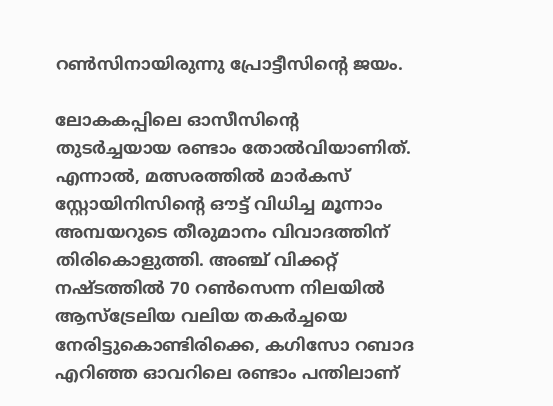റൺസിനായിരുന്നു പ്രോട്ടീസിന്‍റെ ജയം.

ലോകകപ്പിലെ ഓസീസിന്‍റെ തുടർച്ചയായ രണ്ടാം തോൽവിയാണിത്. എന്നാൽ, മത്സരത്തിൽ മാർകസ് സ്റ്റോയിനിസിന്‍റെ ഔട്ട് വിധിച്ച മൂന്നാം അമ്പയറുടെ തീരുമാനം വിവാദത്തിന് തിരികൊളുത്തി. അഞ്ച് വിക്കറ്റ് നഷ്ടത്തിൽ 70 റൺസെന്ന നിലയിൽ ആസ്ട്രേലിയ വലിയ തകർച്ചയെ നേരിട്ടുകൊണ്ടിരിക്കെ, കഗിസോ റബാദ എറിഞ്ഞ ഓവറിലെ രണ്ടാം പന്തിലാണ്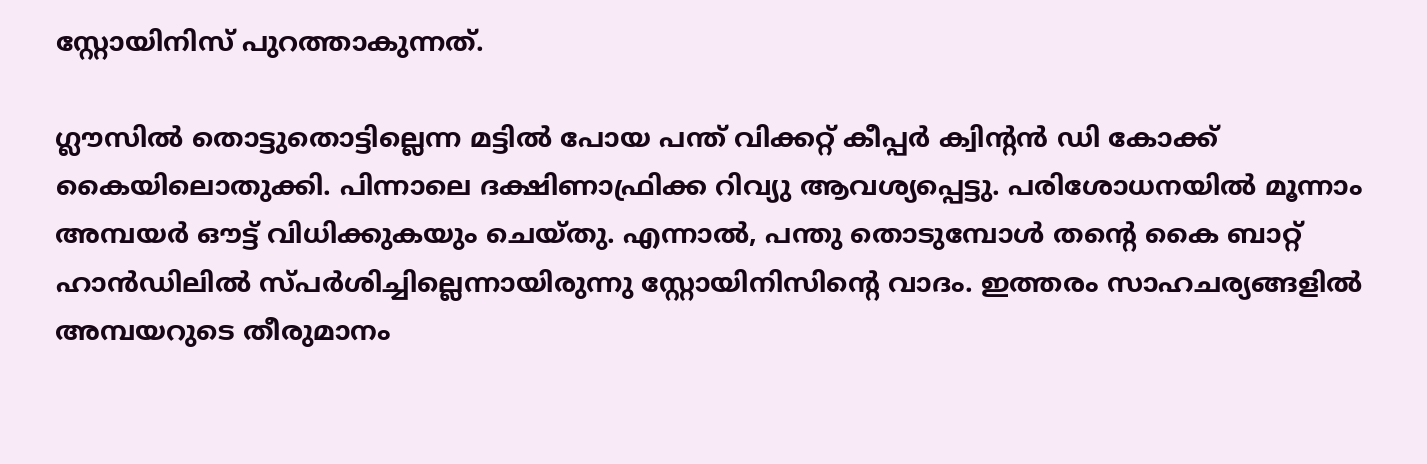സ്റ്റോയിനിസ് പുറത്താകുന്നത്.

ഗ്ലൗസിൽ തൊട്ടുതൊട്ടില്ലെന്ന മട്ടിൽ പോയ പന്ത് വിക്കറ്റ് കീപ്പർ ക്വിന്‍റൻ ഡി കോക്ക് കൈയിലൊതുക്കി. പിന്നാലെ ദക്ഷിണാഫ്രിക്ക റിവ്യു ആവശ്യപ്പെട്ടു. പരിശോധനയിൽ മൂന്നാം അമ്പയർ ഔട്ട് വിധിക്കുകയും ചെയ്തു. എന്നാൽ, പന്തു തൊടുമ്പോൾ തന്‍റെ കൈ ബാറ്റ് ഹാൻഡിലിൽ സ്പർശിച്ചില്ലെന്നായിരുന്നു സ്റ്റോയിനിസിന്‍റെ വാദം. ഇത്തരം സാഹചര്യങ്ങളിൽ അമ്പയറുടെ തീരുമാനം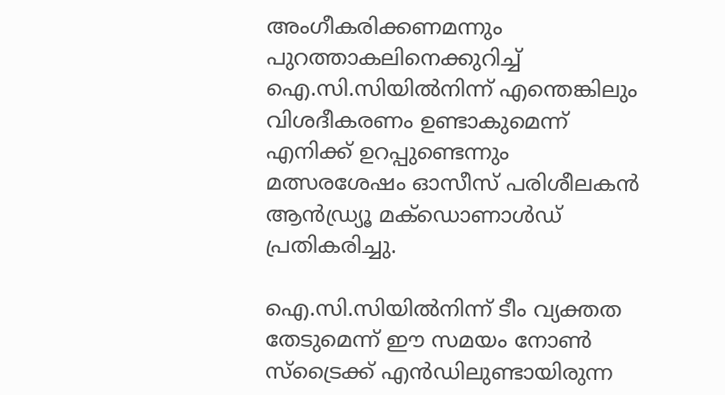അംഗീകരിക്കണമന്നും പുറത്താകലിനെക്കുറിച്ച് ഐ.സി.സിയിൽനിന്ന് എന്തെങ്കിലും വിശദീകരണം ഉണ്ടാകുമെന്ന് എനിക്ക് ഉറപ്പുണ്ടെന്നും മത്സരശേഷം ഓസീസ് പരിശീലകൻ ആൻഡ്ര്യൂ മക്ഡൊണാൾഡ് പ്രതികരിച്ചു.

ഐ.സി.സിയിൽനിന്ന് ടീം വ്യക്തത തേടുമെന്ന് ഈ സമയം നോൺ സ്ട്രൈക്ക് എൻഡിലുണ്ടായിരുന്ന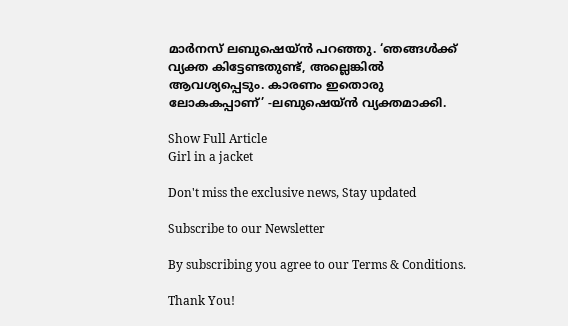മാർനസ് ലബുഷെയ്ൻ പറഞ്ഞു. ‘ഞങ്ങൾക്ക് വ്യക്ത കിട്ടേണ്ടതുണ്ട്, അല്ലെങ്കിൽ ആവശ്യപ്പെടും. കാരണം ഇതൊരു ലോകകപ്പാണ്’ -ലബുഷെയ്ൻ വ്യക്തമാക്കി.

Show Full Article
Girl in a jacket

Don't miss the exclusive news, Stay updated

Subscribe to our Newsletter

By subscribing you agree to our Terms & Conditions.

Thank You!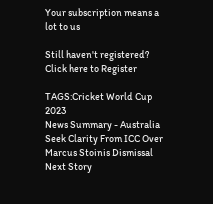Your subscription means a lot to us

Still haven't registered? Click here to Register

TAGS:Cricket World Cup 2023
News Summary - Australia Seek Clarity From ICC Over Marcus Stoinis Dismissal
Next Story